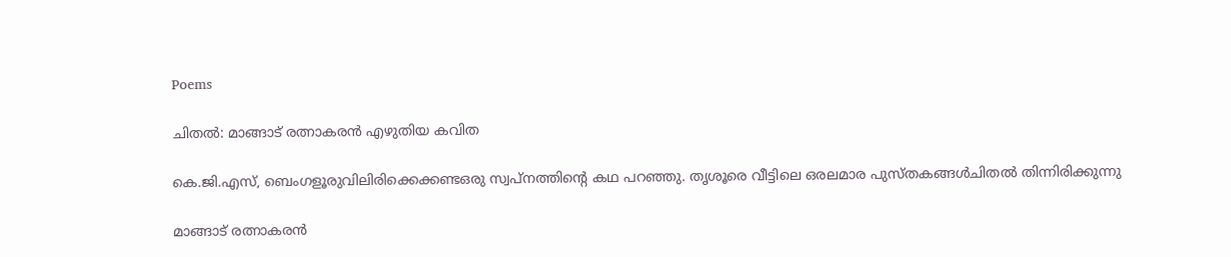Poems

ചിതല്‍: മാങ്ങാട് രത്നാകരന്‍ എഴുതിയ കവിത

കെ.ജി.എസ്, ബെംഗളൂരുവിലിരിക്കെക്കണ്ടഒരു സ്വപ്നത്തിന്റെ കഥ പറഞ്ഞു. തൃശൂരെ വീട്ടിലെ ഒരലമാര പുസ്തകങ്ങള്‍ചിതല്‍ തിന്നിരിക്കുന്നു

മാങ്ങാട് രത്നാകരന്‍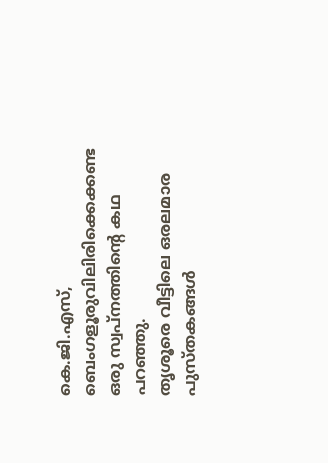കെ.ജി.എസ്, ബെംഗളൂരുവിലിരിക്കെക്കണ്ട
ഒരു സ്വപ്നത്തിന്റെ കഥ പറഞ്ഞു.
തൃശൂരെ വീട്ടിലെ ഒരലമാര പുസ്തകങ്ങള്‍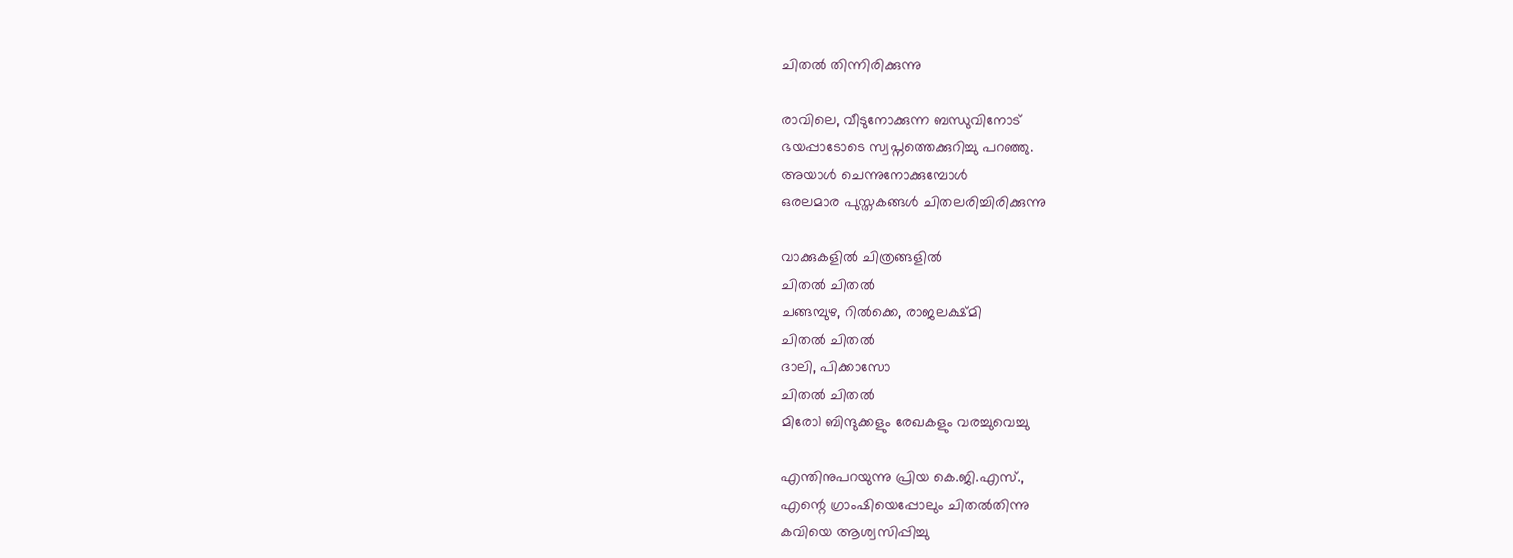ചിതല്‍ തിന്നിരിക്കുന്നു

രാവിലെ, വീടുനോക്കുന്ന ബന്ധുവിനോട്
ഭയപ്പാടോടെ സ്വപ്നത്തെക്കുറിച്ചു പറഞ്ഞു.
അയാള്‍ ചെന്നുനോക്കുമ്പോള്‍
ഒരലമാര പുസ്തകങ്ങള്‍ ചിതലരിച്ചിരിക്കുന്നു

വാക്കുകളില്‍ ചിത്രങ്ങളില്‍
ചിതല്‍ ചിതല്‍
ചങ്ങമ്പുഴ, റില്‍ക്കെ, രാജലക്ഷ്മി
ചിതല്‍ ചിതല്‍
ദാലി, പിക്കാസോ
ചിതല്‍ ചിതല്‍
മിരോ1 ബിന്ദുക്കളും രേഖകളും വരച്ചുവെച്ചു

എന്തിനുപറയുന്നു പ്രിയ കെ.ജി.എസ്.,
എന്റെ ഗ്രാംഷിയെപ്പോലും ചിതല്‍തിന്നു
കവിയെ ആശ്വസിപ്പിച്ചു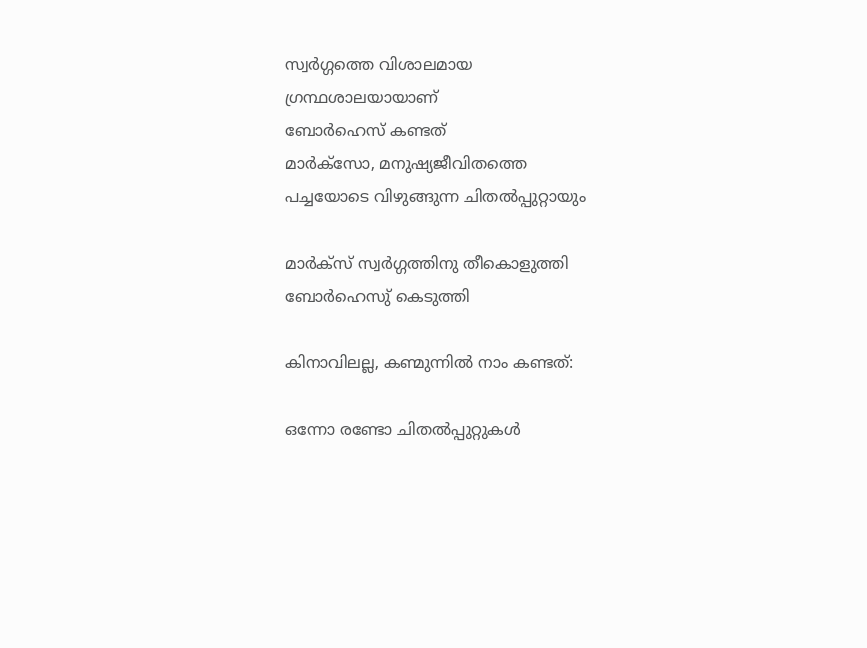സ്വര്‍ഗ്ഗത്തെ വിശാലമായ
ഗ്രന്ഥശാലയായാണ്
ബോര്‍ഹെസ് കണ്ടത്
മാര്‍ക്സോ, മനുഷ്യജീവിതത്തെ
പച്ചയോടെ വിഴുങ്ങുന്ന ചിതല്‍പ്പുറ്റായും

മാര്‍ക്‌സ് സ്വര്‍ഗ്ഗത്തിനു തീകൊളുത്തി
ബോര്‍ഹെസു് കെടുത്തി

കിനാവിലല്ല, കണ്മുന്നില്‍ നാം കണ്ടത്:

ഒന്നോ രണ്ടോ ചിതല്‍പ്പുറ്റുകള്‍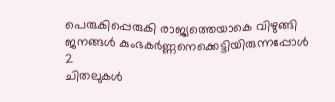പെരുകിപ്പെരുകി രാജ്യത്തെയാകെ വിഴുങ്ങി
ജനങ്ങള്‍ കുംഭകര്‍ണ്ണനെക്കെട്ടിയിരുന്നപ്പോള്‍ 2
ചിതലുകള്‍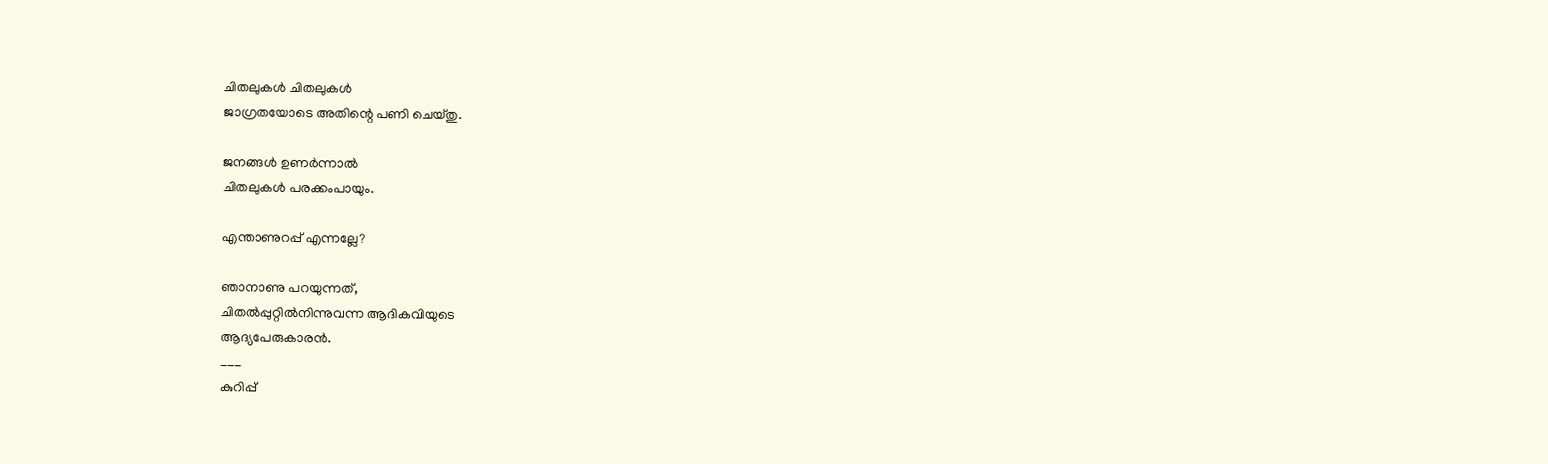ചിതലുകള്‍ ചിതലുകള്‍
ജാഗ്രതയോടെ അതിന്റെ പണി ചെയ്തു.

ജനങ്ങള്‍ ഉണര്‍ന്നാല്‍
ചിതലുകള്‍ പരക്കംപായും.

എന്താണുറപ്പ് എന്നല്ലേ?

ഞാനാണു പറയുന്നത്,
ചിതല്‍പ്പുറ്റില്‍നിന്നുവന്ന ആദികവിയുടെ
ആദ്യപേരുകാരന്‍.
___
കുറിപ്പ്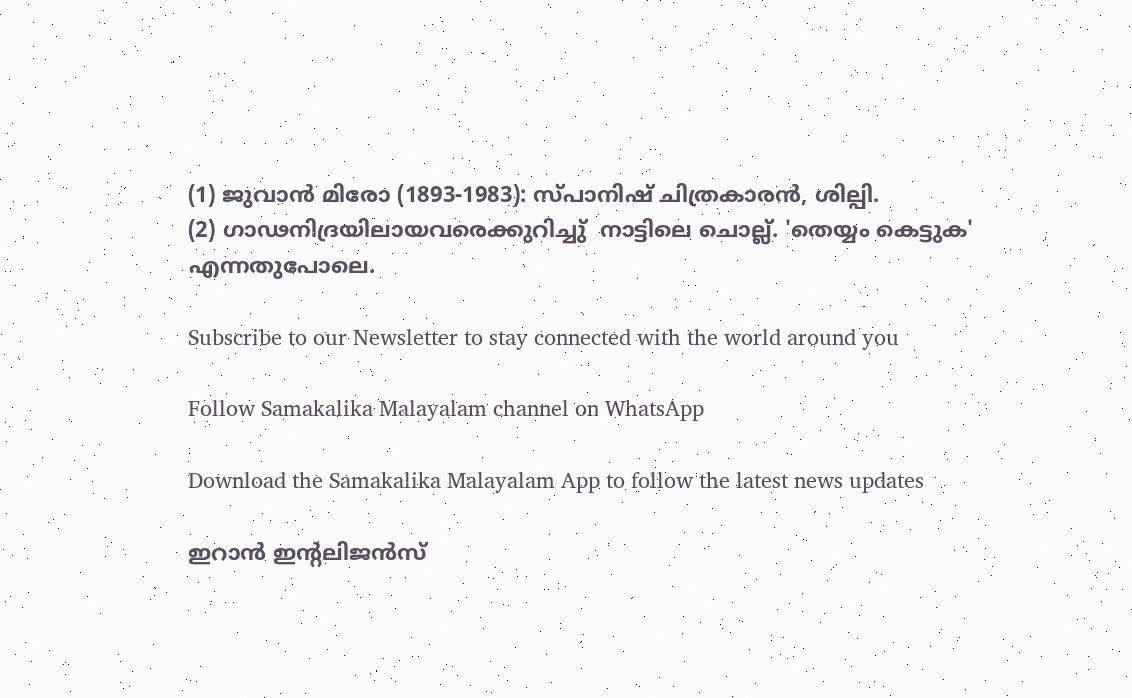(1) ജുവാന്‍ മിരോ (1893-1983): സ്പാനിഷ് ചിത്രകാരന്‍, ശില്പി.
(2) ഗാഢനിദ്രയിലായവരെക്കുറിച്ചു്  നാട്ടിലെ ചൊല്ല്. 'തെയ്യം കെട്ടുക' എന്നതുപോലെ.

Subscribe to our Newsletter to stay connected with the world around you

Follow Samakalika Malayalam channel on WhatsApp

Download the Samakalika Malayalam App to follow the latest news updates

ഇറാന്‍ ഇന്റലിജന്‍സ്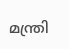മന്ത്രി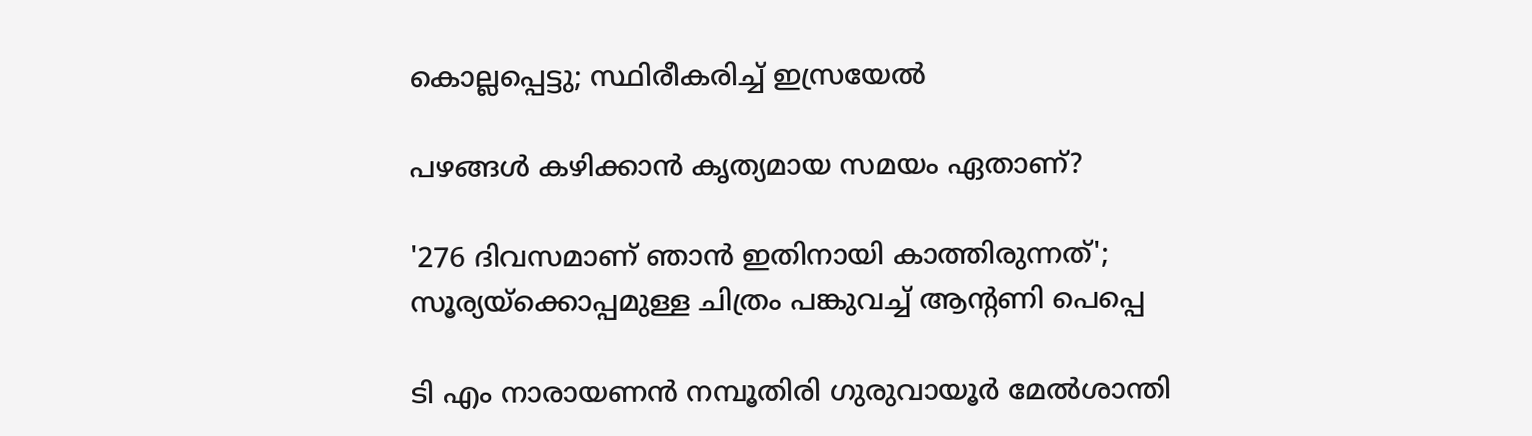കൊല്ലപ്പെട്ടു; സ്ഥിരീകരിച്ച് ഇസ്രയേല്‍

പഴങ്ങൾ കഴിക്കാൻ കൃത്യമായ സമയം ഏതാണ്?

'276 ദിവസമാണ് ഞാൻ ഇതിനായി കാത്തിരുന്നത്'; സൂര്യയ്ക്കൊപ്പമുള്ള ചിത്രം പങ്കുവച്ച് ആന്റണി പെപ്പെ

ടി എം നാരായണന്‍ നമ്പൂതിരി ഗുരുവായൂര്‍ മേല്‍ശാന്തി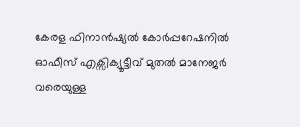കേരള ഫിനാൻഷ്യൽ കോർപ്പറേഷനിൽ ഓഫീസ് എക്സിക്യൂട്ടീവ് മുതൽ മാനേജർ വരെയുള്ള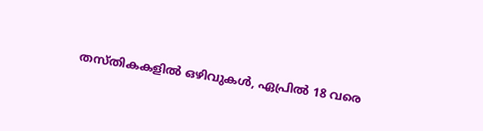തസ്തികകളിൽ ഒഴിവുകൾ, ഏപ്രിൽ 18 വരെ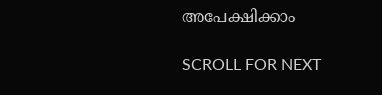അപേക്ഷിക്കാം

SCROLL FOR NEXT